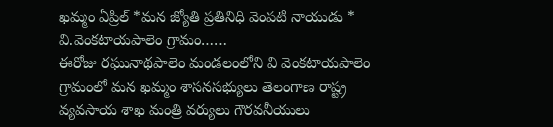ఖమ్మం ఏప్రిల్ *మన జ్యోతి ప్రతినిధి వెంపటి నాయుడు *
వి.వెంకటాయపాలెం గ్రామం……
ఈరోజు రఘునాథపాలెం మండలంలోని వి వెంకటాయపాలెం గ్రామంలో మన ఖమ్మం శాసనసభ్యులు తెలంగాణ రాష్ట్ర వ్యవసాయ శాఖ మంత్రి వర్యులు గౌరవనీయులు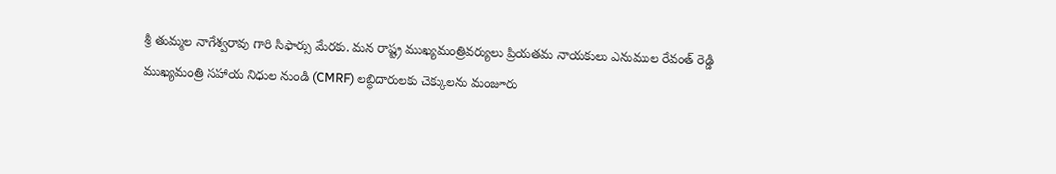శ్రీ తుమ్మల నాగేశ్వరావు గారి సిఫార్సు మేరకు. మన రాష్ట్ర ముఖ్యమంత్రివర్యులు ప్రియతమ నాయకులు ఎనుముల రేవంత్ రెడ్డి ముఖ్యమంత్రి సహాయ నిధుల నుండి (CMRF) లబ్ధిదారులకు చెక్కులను మంజూరు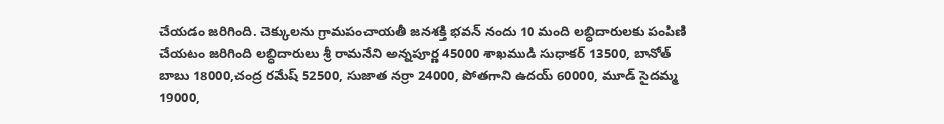చేయడం జరిగింది. చెక్కులను గ్రామపంచాయతీ జనశక్తి భవన్ నందు 10 మంది లబ్ధిదారులకు పంపిణి చేయటం జరిగింది లబ్ధిదారులు శ్రీ రామనేని అన్నపూర్ణ 45000 శాఖముడి సుధాకర్ 13500, బానోత్ బాబు 18000,చంద్ర రమేష్ 52500, సుజాత నర్రా 24000, పోతగాని ఉదయ్ 60000, మూడ్ సైదమ్మ 19000,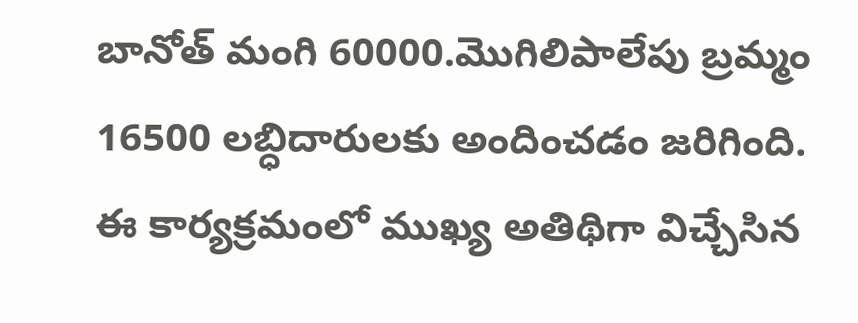బానోత్ మంగి 60000.మొగిలిపాలేపు బ్రమ్మం 16500 లబ్ధిదారులకు అందించడం జరిగింది. ఈ కార్యక్రమంలో ముఖ్య అతిథిగా విచ్చేసిన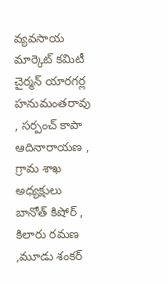వ్యవసాయ మార్కెట్ కమిటీ చైర్మన్ యారగర్ల హనుమంతరావు , సర్పంచ్ కాపా ఆదినారాయణ , గ్రామ శాఖ అధ్యక్షులు బానోత్ కిషోర్ , కిలారు రమణ ,మూడు శంకర్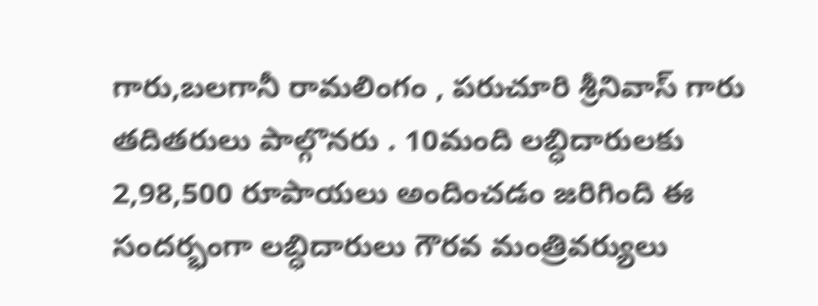గారు,బలగానీ రామలింగం , పరుచూరి శ్రీనివాస్ గారు తదితరులు పాల్గొనరు . 10మంది లబ్ధిదారులకు 2,98,500 రూపాయలు అందించడం జరిగింది ఈ సందర్భంగా లబ్ధిదారులు గౌరవ మంత్రివర్యులు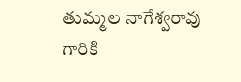తుమ్మల నాగేశ్వరావు గారికి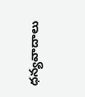ధన్యవాదాలు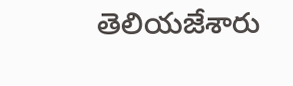తెలియజేశారు